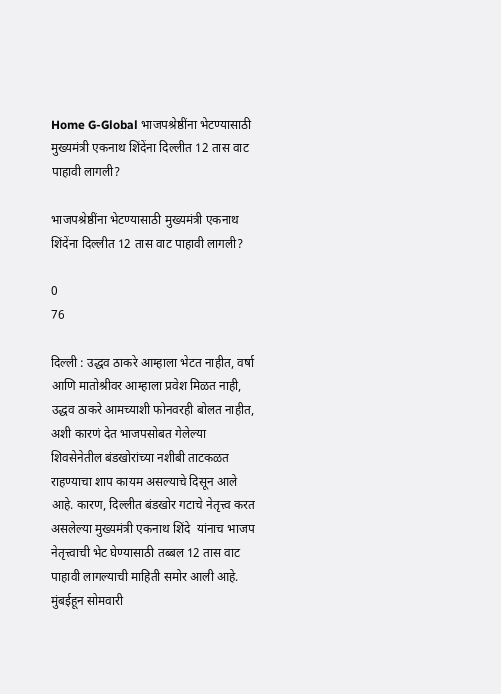Home G-Global भाजपश्रेष्ठींना भेटण्यासाठी मुख्यमंत्री एकनाथ शिंदेंना दिल्लीत 12 तास वाट पाहावी लागली?

भाजपश्रेष्ठींना भेटण्यासाठी मुख्यमंत्री एकनाथ शिंदेंना दिल्लीत 12 तास वाट पाहावी लागली?

0
76

दिल्ली : उद्धव ठाकरे आम्हाला भेटत नाहीत, वर्षा आणि मातोश्रीवर आम्हाला प्रवेश मिळत नाही, उद्धव ठाकरे आमच्याशी फोनवरही बोलत नाहीत, अशी कारणं देत भाजपसोबत गेलेल्या शिवसेनेतील बंडखोरांच्या नशीबी ताटकळत राहण्याचा शाप कायम असल्याचे दिसून आले आहे. कारण, दिल्लीत बंडखोर गटाचे नेतृत्त्व करत असलेल्या मुख्यमंत्री एकनाथ शिंदे  यांनाच भाजप नेतृत्त्वाची भेट घेण्यासाठी तब्बल 12 तास वाट पाहावी लागल्याची माहिती समोर आली आहे. मुंबईहून सोमवारी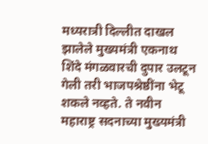मध्यरात्री दिल्लीत दाखल झालेले मुख्यमंत्री एकनाथ शिंदे मंगळवारची दुपार उलटून गेली तरी भाजपश्रेष्ठींना भेटू शकले नव्हते. ते नवीन महाराष्ट्र सदनाच्या मुख्यमंत्री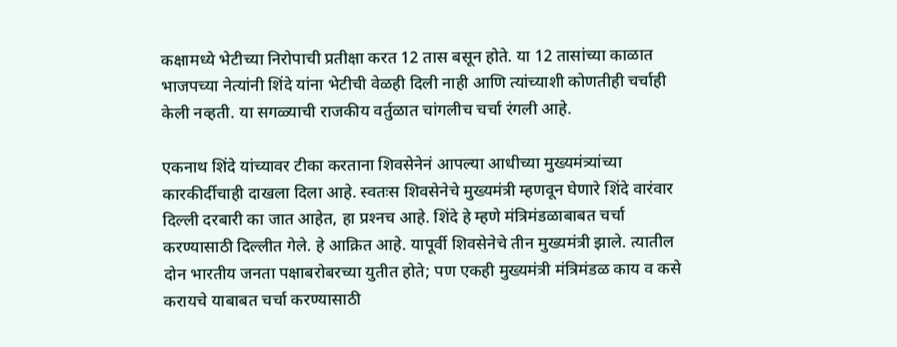कक्षामध्ये भेटीच्या निरोपाची प्रतीक्षा करत 12 तास बसून होते. या 12 तासांच्या काळात भाजपच्या नेत्यांनी शिंदे यांना भेटीची वेळही दिली नाही आणि त्यांच्याशी कोणतीही चर्चाही केली नव्हती. या सगळ्याची राजकीय वर्तुळात चांगलीच चर्चा रंगली आहे.

एकनाथ शिंदे यांच्यावर टीका करताना शिवसेनेनं आपल्या आधीच्या मुख्यमंत्र्यांच्या कारकीर्दीचाही दाखला दिला आहे. स्वतःस शिवसेनेचे मुख्यमंत्री म्हणवून घेणारे शिंदे वारंवार दिल्ली दरबारी का जात आहेत, हा प्रश्‍नच आहे. शिंदे हे म्हणे मंत्रिमंडळाबाबत चर्चा करण्यासाठी दिल्लीत गेले. हे आक्रित आहे. यापूर्वी शिवसेनेचे तीन मुख्यमंत्री झाले. त्यातील दोन भारतीय जनता पक्षाबरोबरच्या युतीत होते; पण एकही मुख्यमंत्री मंत्रिमंडळ काय व कसे करायचे याबाबत चर्चा करण्यासाठी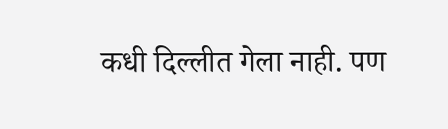कधी दिल्लीत गेला नाही. पण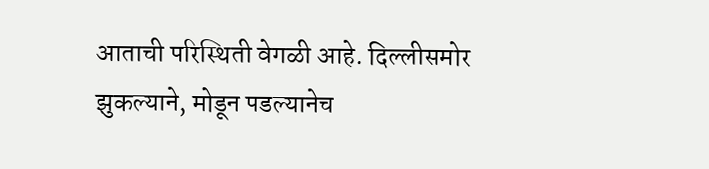आताची परिस्थिती वेगळी आहे. दिल्लीसमोर झुकल्याने, मोडून पडल्यानेच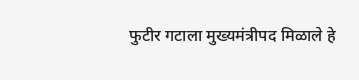फुटीर गटाला मुख्यमंत्रीपद मिळाले हे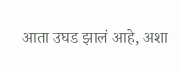आता उघड झालं आहे, अशा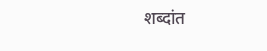शब्दांत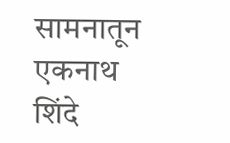सामनातून एकनाथ शिंदे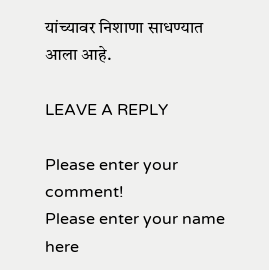यांच्यावर निशाणा साधण्यात आला आहे.

LEAVE A REPLY

Please enter your comment!
Please enter your name here